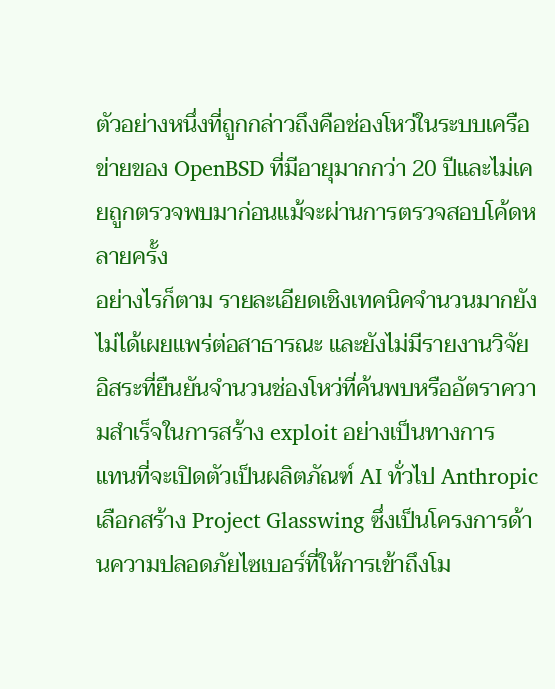ตัวอย่างหนึ่งที่ถูกกล่าวถึงคือช่องโหว่ในระบบเครือข่ายของ OpenBSD ที่มีอายุมากกว่า 20 ปีและไม่เคยถูกตรวจพบมาก่อนแม้จะผ่านการตรวจสอบโค้ดหลายครั้ง
อย่างไรก็ตาม รายละเอียดเชิงเทคนิคจำนวนมากยังไม่ได้เผยแพร่ต่อสาธารณะ และยังไม่มีรายงานวิจัยอิสระที่ยืนยันจำนวนช่องโหว่ที่ค้นพบหรืออัตราความสำเร็จในการสร้าง exploit อย่างเป็นทางการ
แทนที่จะเปิดตัวเป็นผลิตภัณฑ์ AI ทั่วไป Anthropic เลือกสร้าง Project Glasswing ซึ่งเป็นโครงการด้านความปลอดภัยไซเบอร์ที่ให้การเข้าถึงโม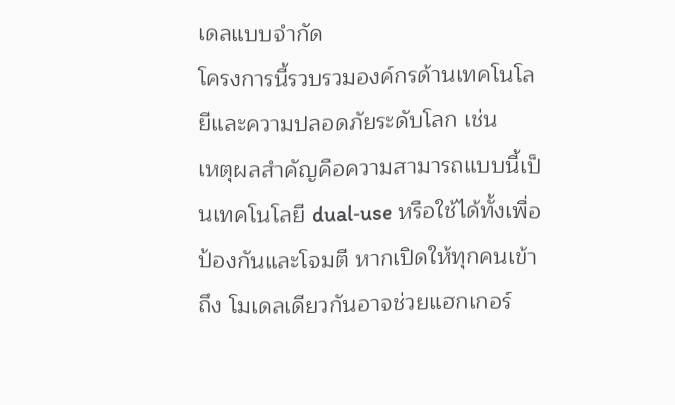เดลแบบจำกัด
โครงการนี้รวบรวมองค์กรด้านเทคโนโลยีและความปลอดภัยระดับโลก เช่น
เหตุผลสำคัญคือความสามารถแบบนี้เป็นเทคโนโลยี dual‑use หรือใช้ได้ทั้งเพื่อป้องกันและโจมตี หากเปิดให้ทุกคนเข้าถึง โมเดลเดียวกันอาจช่วยแฮกเกอร์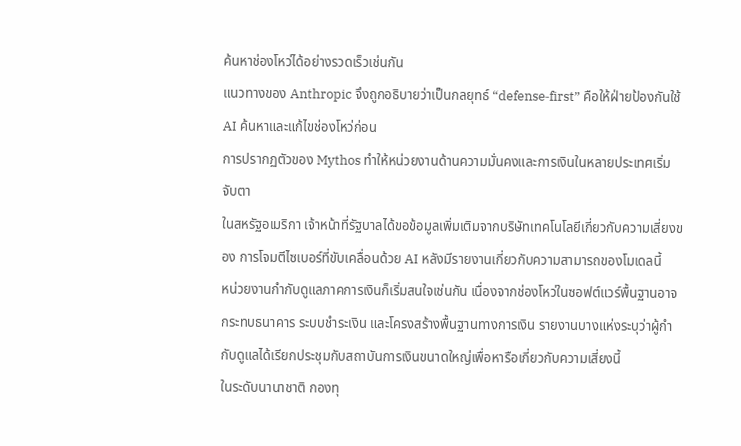ค้นหาช่องโหว่ได้อย่างรวดเร็วเช่นกัน
แนวทางของ Anthropic จึงถูกอธิบายว่าเป็นกลยุทธ์ “defense‑first” คือให้ฝ่ายป้องกันใช้ AI ค้นหาและแก้ไขช่องโหว่ก่อน
การปรากฏตัวของ Mythos ทำให้หน่วยงานด้านความมั่นคงและการเงินในหลายประเทศเริ่มจับตา
ในสหรัฐอเมริกา เจ้าหน้าที่รัฐบาลได้ขอข้อมูลเพิ่มเติมจากบริษัทเทคโนโลยีเกี่ยวกับความเสี่ยงของ การโจมตีไซเบอร์ที่ขับเคลื่อนด้วย AI หลังมีรายงานเกี่ยวกับความสามารถของโมเดลนี้
หน่วยงานกำกับดูแลภาคการเงินก็เริ่มสนใจเช่นกัน เนื่องจากช่องโหว่ในซอฟต์แวร์พื้นฐานอาจกระทบธนาคาร ระบบชำระเงิน และโครงสร้างพื้นฐานทางการเงิน รายงานบางแห่งระบุว่าผู้กำกับดูแลได้เรียกประชุมกับสถาบันการเงินขนาดใหญ่เพื่อหารือเกี่ยวกับความเสี่ยงนี้
ในระดับนานาชาติ กองทุ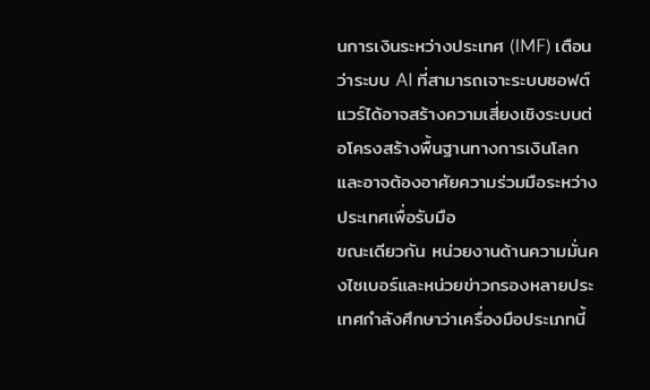นการเงินระหว่างประเทศ (IMF) เตือนว่าระบบ AI ที่สามารถเจาะระบบซอฟต์แวร์ได้อาจสร้างความเสี่ยงเชิงระบบต่อโครงสร้างพื้นฐานทางการเงินโลก และอาจต้องอาศัยความร่วมมือระหว่างประเทศเพื่อรับมือ
ขณะเดียวกัน หน่วยงานด้านความมั่นคงไซเบอร์และหน่วยข่าวกรองหลายประเทศกำลังศึกษาว่าเครื่องมือประเภทนี้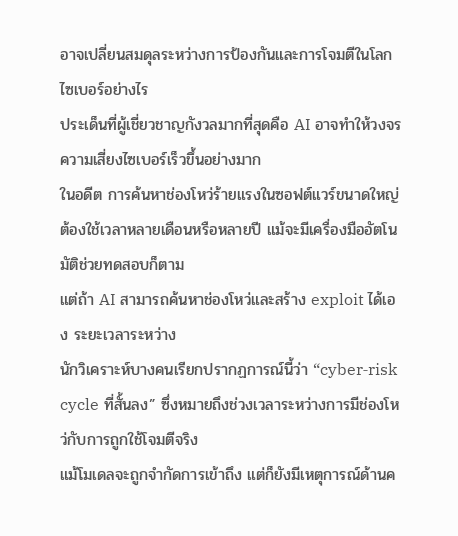อาจเปลี่ยนสมดุลระหว่างการป้องกันและการโจมตีในโลกไซเบอร์อย่างไร
ประเด็นที่ผู้เชี่ยวชาญกังวลมากที่สุดคือ AI อาจทำให้วงจรความเสี่ยงไซเบอร์เร็วขึ้นอย่างมาก
ในอดีต การค้นหาช่องโหว่ร้ายแรงในซอฟต์แวร์ขนาดใหญ่ต้องใช้เวลาหลายเดือนหรือหลายปี แม้จะมีเครื่องมืออัตโนมัติช่วยทดสอบก็ตาม
แต่ถ้า AI สามารถค้นหาช่องโหว่และสร้าง exploit ได้เอง ระยะเวลาระหว่าง
นักวิเคราะห์บางคนเรียกปรากฏการณ์นี้ว่า “cyber‑risk cycle ที่สั้นลง” ซึ่งหมายถึงช่วงเวลาระหว่างการมีช่องโหว่กับการถูกใช้โจมตีจริง
แม้โมเดลจะถูกจำกัดการเข้าถึง แต่ก็ยังมีเหตุการณ์ด้านค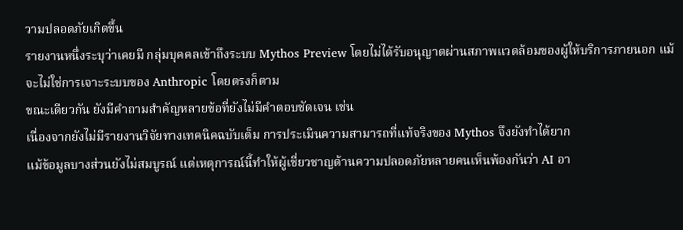วามปลอดภัยเกิดขึ้น
รายงานหนึ่งระบุว่าเคยมี กลุ่มบุคคลเข้าถึงระบบ Mythos Preview โดยไม่ได้รับอนุญาตผ่านสภาพแวดล้อมของผู้ให้บริการภายนอก แม้จะไม่ใช่การเจาะระบบของ Anthropic โดยตรงก็ตาม
ขณะเดียวกัน ยังมีคำถามสำคัญหลายข้อที่ยังไม่มีคำตอบชัดเจน เช่น
เนื่องจากยังไม่มีรายงานวิจัยทางเทคนิคฉบับเต็ม การประเมินความสามารถที่แท้จริงของ Mythos จึงยังทำได้ยาก
แม้ข้อมูลบางส่วนยังไม่สมบูรณ์ แต่เหตุการณ์นี้ทำให้ผู้เชี่ยวชาญด้านความปลอดภัยหลายคนเห็นพ้องกันว่า AI อา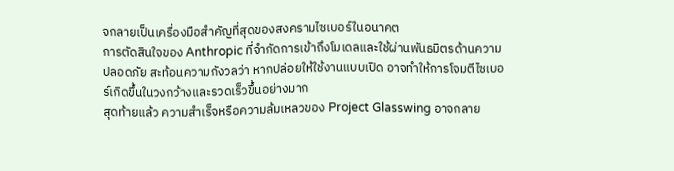จกลายเป็นเครื่องมือสำคัญที่สุดของสงครามไซเบอร์ในอนาคต
การตัดสินใจของ Anthropic ที่จำกัดการเข้าถึงโมเดลและใช้ผ่านพันธมิตรด้านความปลอดภัย สะท้อนความกังวลว่า หากปล่อยให้ใช้งานแบบเปิด อาจทำให้การโจมตีไซเบอร์เกิดขึ้นในวงกว้างและรวดเร็วขึ้นอย่างมาก
สุดท้ายแล้ว ความสำเร็จหรือความล้มเหลวของ Project Glasswing อาจกลาย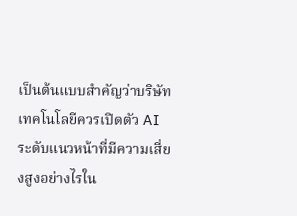เป็นต้นแบบสำคัญว่าบริษัทเทคโนโลยีควรเปิดตัว AI ระดับแนวหน้าที่มีความเสี่ยงสูงอย่างไรใน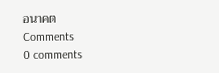อนาคต
Comments
0 comments